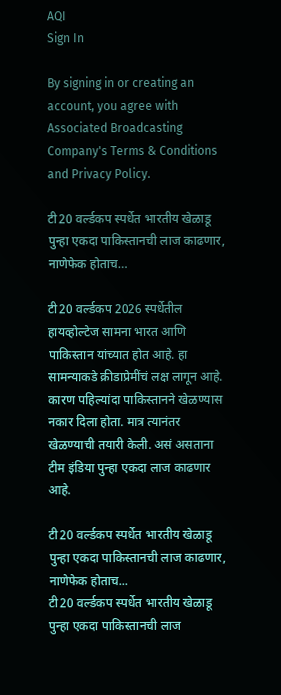AQI
Sign In

By signing in or creating an account, you agree with Associated Broadcasting Company's Terms & Conditions and Privacy Policy.

टी20 वर्ल्डकप स्पर्धेत भारतीय खेळाडू पुन्हा एकदा पाकिस्तानची लाज काढणार, नाणेफेक होताच…

टी20 वर्ल्डकप 2026 स्पर्धेतील हायव्होल्टेज सामना भारत आणि पाकिस्तान यांच्यात होत आहे. हा सामन्याकडे क्रीडाप्रेमींचं लक्ष लागून आहे. कारण पहिल्यांदा पाकिस्तानने खेळण्यास नकार दिला होता. मात्र त्यानंतर खेळण्याची तयारी केली. असं असताना टीम इंडिया पुन्हा एकदा लाज काढणार आहे.

टी20 वर्ल्डकप स्पर्धेत भारतीय खेळाडू पुन्हा एकदा पाकिस्तानची लाज काढणार, नाणेफेक होताच...
टी20 वर्ल्डकप स्पर्धेत भारतीय खेळाडू पुन्हा एकदा पाकिस्तानची लाज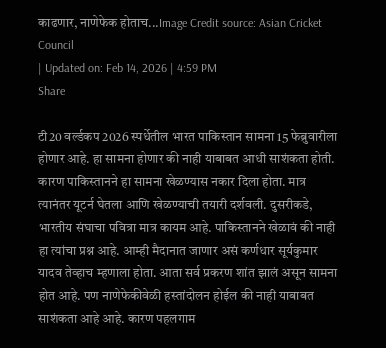काढणार, नाणेफेक होताच...Image Credit source: Asian Cricket Council
| Updated on: Feb 14, 2026 | 4:59 PM
Share

टी20 वर्ल्डकप 2026 स्पर्धेतील भारत पाकिस्तान सामना 15 फेब्रुवारीला होणार आहे. हा सामना होणार की नाही याबाबत आधी साशंकता होती. कारण पाकिस्तानने हा सामना खेळण्यास नकार दिला होता. मात्र त्यानंतर यूटर्न घेतला आणि खेळण्याची तयारी दर्शवली. दुसरीकडे, भारतीय संघाचा पवित्रा मात्र कायम आहे. पाकिस्तानने खेळावं की नाही हा त्यांचा प्रश्न आहे. आम्ही मैदानात जाणार असं कर्णधार सूर्यकुमार यादव तेव्हाच म्हणाला होता. आता सर्व प्रकरण शांत झालं असून सामना होत आहे. पण नाणेफेकीवेळी हस्तांदोलन होईल की नाही याबाबत साशंकता आहे आहे. कारण पहलगाम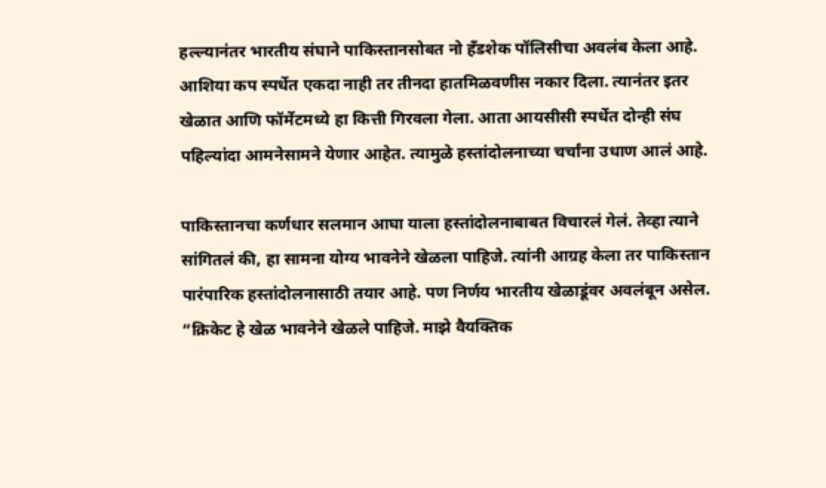हल्ल्यानंतर भारतीय संघाने पाकिस्तानसोबत नो हँडशेक पॉलिसीचा अवलंब केला आहे. आशिया कप स्पर्धेत एकदा नाही तर तीनदा हा‍तमिळवणीस नकार दिला. त्यानंतर इतर खेळात आणि फॉर्मेटमध्ये हा कित्ती गिरवला गेला. आता आयसीसी स्पर्धेत दोन्ही संघ पहिल्यांदा आमनेसामने येणार आहेत. त्यामुळे हस्तांदोलनाच्या चर्चांना उधाण आलं आहे.

पाकिस्तानचा कर्णधार सलमान आघा याला हस्तांदोलनाबाबत विचारलं गेलं. तेव्हा त्याने सांगितलं की, हा सामना योग्य भावनेने खेळला पाहिजे. त्यांनी आग्रह केला तर पाकिस्तान पारंपारिक हस्तांदोलनासाठी तयार आहे. पण निर्णय भारतीय खेळाडूंवर अवलंबून असेल. “क्रिकेट हे खेळ भावनेने खेळले पाहिजे. माझे वैयक्तिक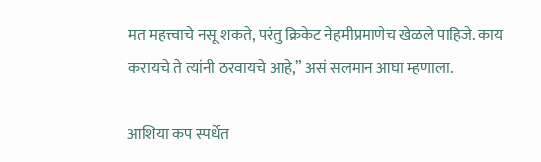मत महत्त्वाचे नसू शकते, परंतु क्रिकेट नेहमीप्रमाणेच खेळले पाहिजे. काय करायचे ते त्यांनी ठरवायचे आहे,” असं सलमान आघा म्हणाला.

आशिया कप स्पर्धेत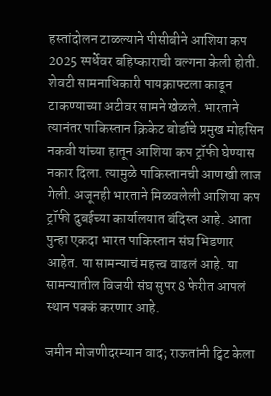हस्तांदोलन टाळल्याने पीसीबीने आशिया कप 2025 स्पर्धेवर बहिष्काराची वल्गना केली होती. शेवटी सामनाधिकारी पायक्राफ्टला काढून टाकण्याच्या अटीवर सामने खेळले. भारताने त्यानंतर पाकिस्तान क्रिकेट बोर्डाचे प्रमुख मोहसिन नकवी यांच्या हातून आशिया कप ट्रॉफी घेण्यास नकार दिला. त्यामुळे पाकिस्तानची आणखी लाज गेली. अजूनही भारताने मिळवलेली आशिया कप ट्रॉफी दुबईच्या कार्यालयात बंदिस्त आहे. आता पुन्हा एकदा भारत पाकिस्तान संघ भिडणार आहेत. या सामन्याचं महत्त्व वाढलं आहे. या सामन्यातील विजयी संघ सुपर 8 फेरीत आपलं स्थान पक्कं करणार आहे.

जमीन मोजणीदरम्यान वाद; राऊतांनी ट्विट केला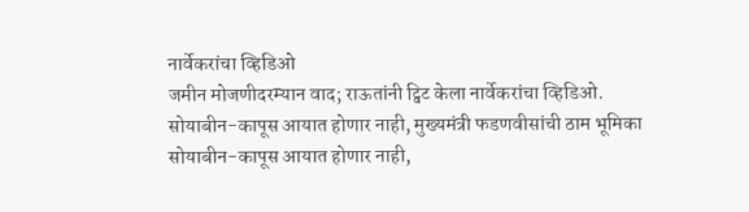नार्वेकरांचा व्हिडिओ
जमीन मोजणीदरम्यान वाद; राऊतांनी ट्विट केला नार्वेकरांचा व्हिडिओ.
सोयाबीन-कापूस आयात होणार नाही, मुख्यमंत्री फडणवीसांची ठाम भूमिका
सोयाबीन-कापूस आयात होणार नाही,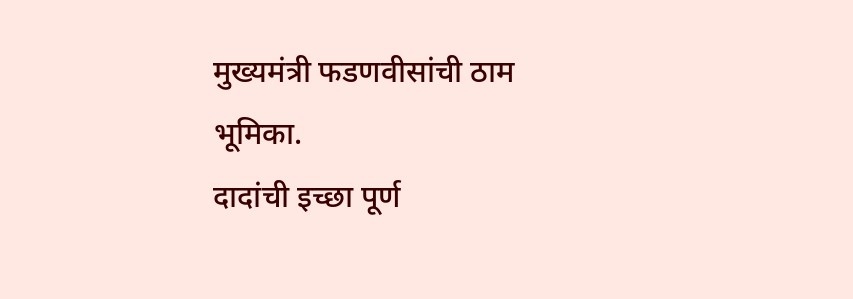मुख्यमंत्री फडणवीसांची ठाम भूमिका.
दादांची इच्छा पूर्ण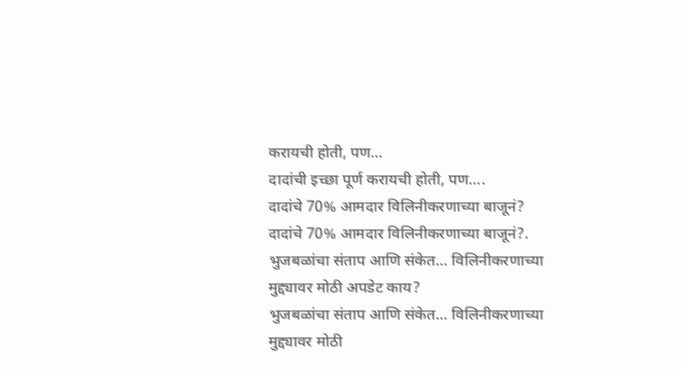करायची होती, पण...
दादांची इच्छा पूर्ण करायची होती, पण....
दादांचे 70% आमदार विलिनीकरणाच्या बाजूनं?
दादांचे 70% आमदार विलिनीकरणाच्या बाजूनं?.
भुजबळांचा संताप आणि संकेत... विलिनीकरणाच्या मुद्द्यावर मोठी अपडेट काय?
भुजबळांचा संताप आणि संकेत... विलिनीकरणाच्या मुद्द्यावर मोठी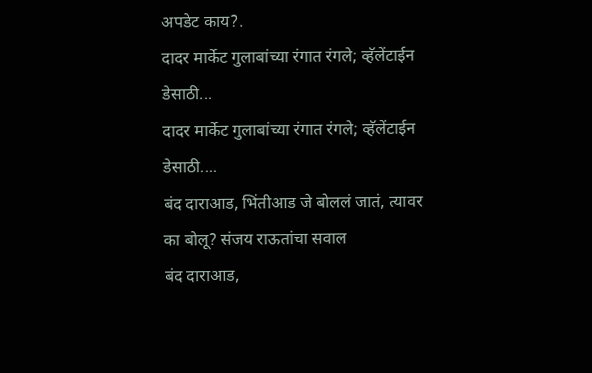अपडेट काय?.
दादर मार्केट गुलाबांच्या रंगात रंगले; व्हॅलेंटाईन डेसाठी...
दादर मार्केट गुलाबांच्या रंगात रंगले; व्हॅलेंटाईन डेसाठी....
बंद दाराआड, भिंतीआड जे बोललं जातं, त्यावर का बोलू? संजय राऊतांचा सवाल
बंद दाराआड,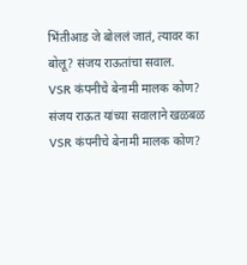भिंतीआड जे बोललं जातं, त्यावर का बोलू? संजय राऊतांचा सवाल.
VSR कंपनीचे बेनामी मालक कोण? संजय राऊत यांच्या सवालाने खळबळ
VSR कंपनीचे बेनामी मालक कोण?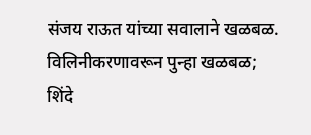संजय राऊत यांच्या सवालाने खळबळ.
विलिनीकरणावरून पुन्हा खळबळ; शिंदे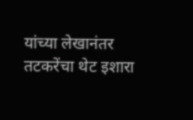यांच्या लेखानंतर तटकरेंचा थेट इशारा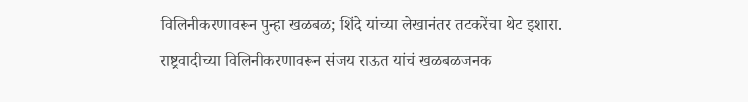विलिनीकरणावरून पुन्हा खळबळ; शिंदे यांच्या लेखानंतर तटकरेंचा थेट इशारा.
राष्ट्रवादीच्या विलिनीकरणावरून संजय राऊत यांचं खळबळजनक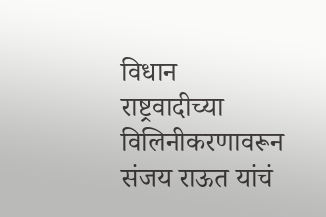विधान
राष्ट्रवादीच्या विलिनीकरणावरून संजय राऊत यांचं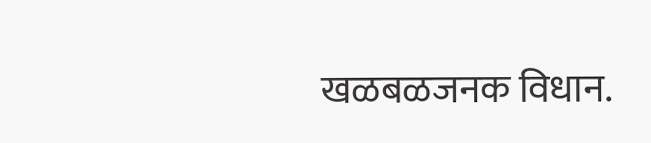खळबळजनक विधान.